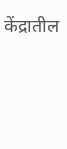केंद्रातील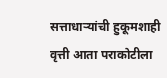सत्ताधाऱ्यांची हुकूमशाही वृत्ती आता पराकोटीला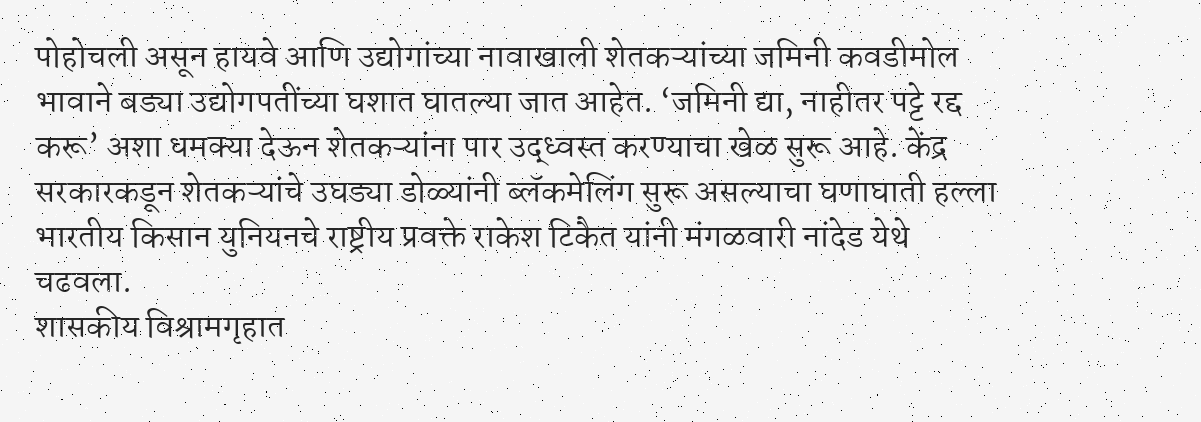पोहोचली असून हायवे आणि उद्योगांच्या नावाखाली शेतकऱ्यांच्या जमिनी कवडीमोल भावाने बड्या उद्योगपतींच्या घशात घातल्या जात आहेत. ‘जमिनी द्या, नाहीतर पट्टे रद्द करू’ अशा धमक्या देऊन शेतकऱ्यांना पार उद्ध्वस्त करण्याचा खेळ सुरू आहे. केंद्र सरकारकडून शेतकऱ्यांचे उघड्या डोळ्यांनी ब्लॅकमेलिंग सुरू असल्याचा घणाघाती हल्ला भारतीय किसान युनियनचे राष्ट्रीय प्रवक्ते राकेश टिकैत यांनी मंगळवारी नांदेड येथे चढवला.
शासकीय विश्रामगृहात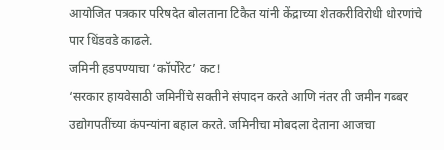आयोजित पत्रकार परिषदेत बोलताना टिकैत यांनी केंद्राच्या शेतकरीविरोधी धोरणांचे पार धिंडवडे काढले.
जमिनी हडपण्याचा ‘कॉर्पोरेट’ कट!
‘सरकार हायवेसाठी जमिनींचे सक्तीने संपादन करते आणि नंतर ती जमीन गब्बर उद्योगपतींच्या कंपन्यांना बहाल करते. जमिनीचा मोबदला देताना आजचा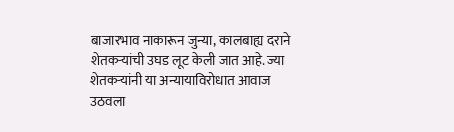बाजारभाव नाकारून जुन्या, कालबाह्य दराने शेतकऱ्यांची उघड लूट केली जात आहे. ज्या शेतकऱ्यांनी या अन्यायाविरोधात आवाज उठवला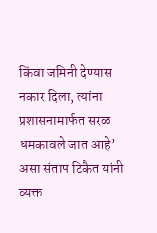किंवा जमिनी देण्यास नकार दिला, त्यांना प्रशासनामार्फत सरळ धमकावले जात आहे’ असा संताप टिकैत यांनी व्यक्त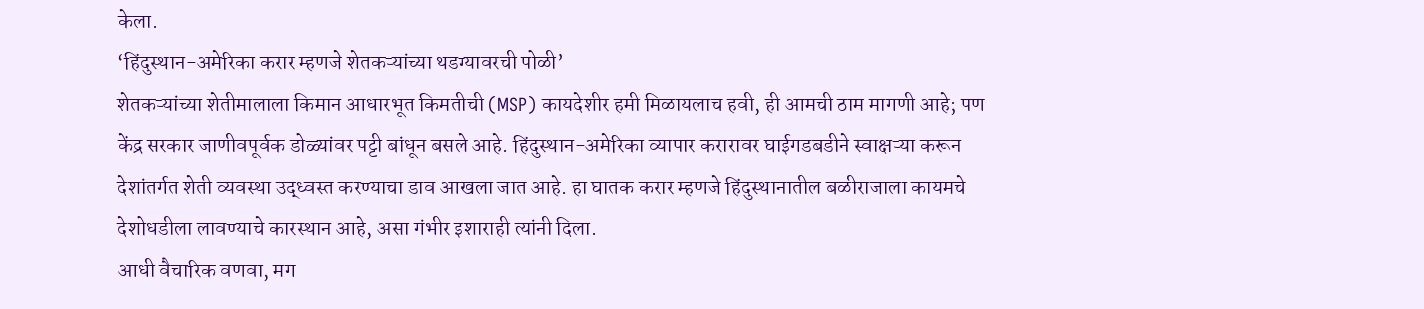केला.
‘हिंदुस्थान-अमेरिका करार म्हणजे शेतकऱ्यांच्या थडग्यावरची पोळी’
शेतकऱ्यांच्या शेतीमालाला किमान आधारभूत किमतीची (MSP) कायदेशीर हमी मिळायलाच हवी, ही आमची ठाम मागणी आहे; पण केंद्र सरकार जाणीवपूर्वक डोळ्यांवर पट्टी बांधून बसले आहे. हिंदुस्थान-अमेरिका व्यापार करारावर घाईगडबडीने स्वाक्षऱ्या करून देशांतर्गत शेती व्यवस्था उद्ध्वस्त करण्याचा डाव आखला जात आहे. हा घातक करार म्हणजे हिंदुस्थानातील बळीराजाला कायमचे देशोधडीला लावण्याचे कारस्थान आहे, असा गंभीर इशाराही त्यांनी दिला.
आधी वैचारिक वणवा, मग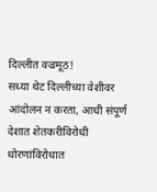दिल्लीत वज्रमूठ!
सध्या थेट दिल्लीच्या वेशीवर आंदोलन न करता, आधी संपूर्ण देशात शेतकरीविरोधी धोरणांविरोधात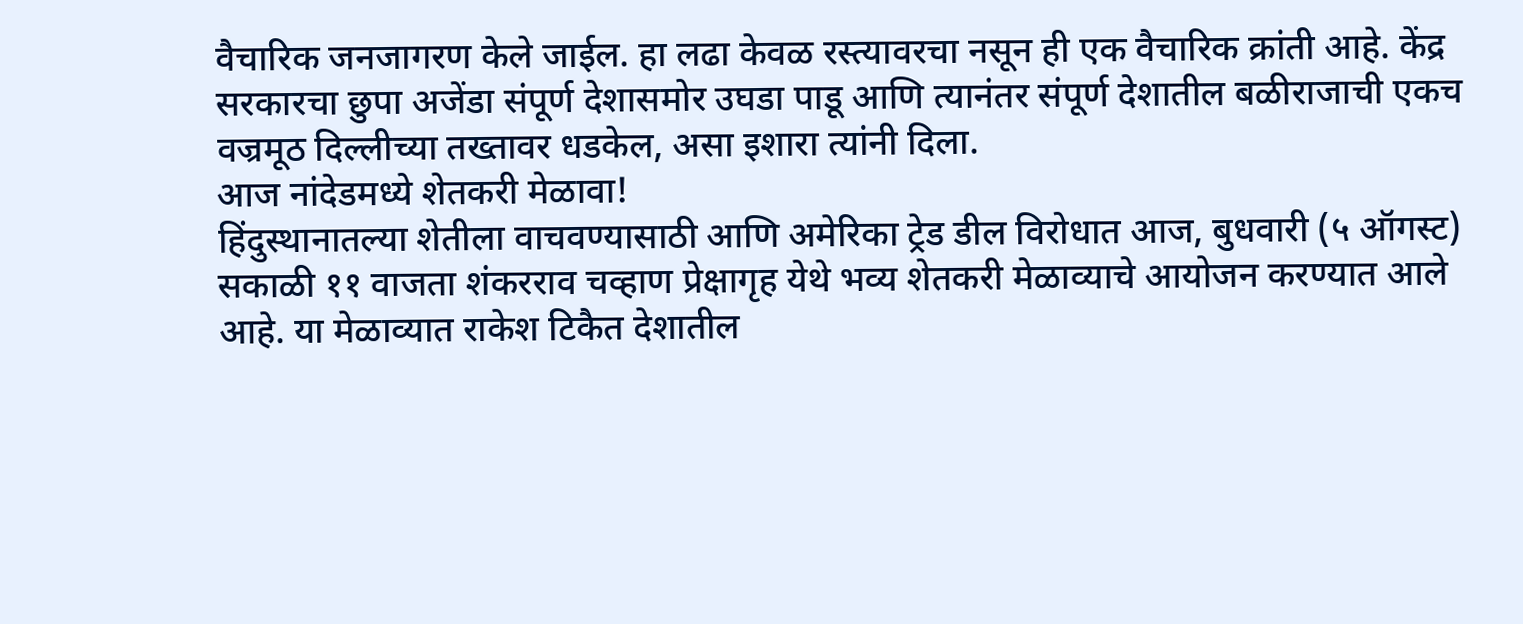वैचारिक जनजागरण केले जाईल. हा लढा केवळ रस्त्यावरचा नसून ही एक वैचारिक क्रांती आहे. केंद्र सरकारचा छुपा अजेंडा संपूर्ण देशासमोर उघडा पाडू आणि त्यानंतर संपूर्ण देशातील बळीराजाची एकच वज्रमूठ दिल्लीच्या तख्तावर धडकेल, असा इशारा त्यांनी दिला.
आज नांदेडमध्ये शेतकरी मेळावा!
हिंदुस्थानातल्या शेतीला वाचवण्यासाठी आणि अमेरिका ट्रेड डील विरोधात आज, बुधवारी (५ ऑगस्ट) सकाळी ११ वाजता शंकरराव चव्हाण प्रेक्षागृह येथे भव्य शेतकरी मेळाव्याचे आयोजन करण्यात आले आहे. या मेळाव्यात राकेश टिकैत देशातील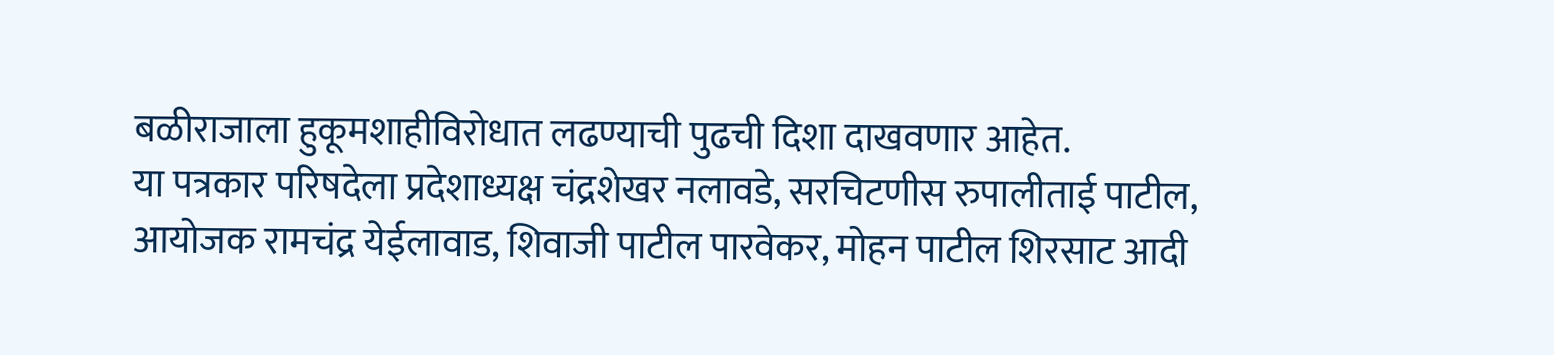बळीराजाला हुकूमशाहीविरोधात लढण्याची पुढची दिशा दाखवणार आहेत.
या पत्रकार परिषदेला प्रदेशाध्यक्ष चंद्रशेखर नलावडे, सरचिटणीस रुपालीताई पाटील, आयोजक रामचंद्र येईलावाड, शिवाजी पाटील पारवेकर, मोहन पाटील शिरसाट आदी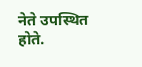नेते उपस्थित होते.